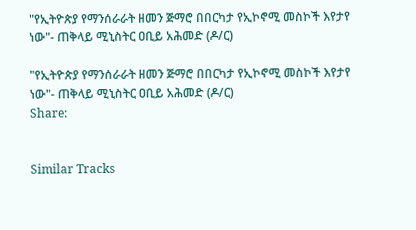"የኢትዮጵያ የማንሰራራት ዘመን ጅማሮ በበርካታ የኢኮኖሚ መስኮች እየታየ ነው"- ጠቅላይ ሚኒስትር ዐቢይ አሕመድ (ዶ/ር)

"የኢትዮጵያ የማንሰራራት ዘመን ጅማሮ በበርካታ የኢኮኖሚ መስኮች እየታየ ነው"- ጠቅላይ ሚኒስትር ዐቢይ አሕመድ (ዶ/ር)
Share:


Similar Tracks